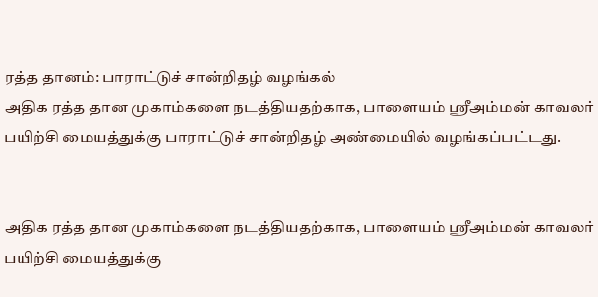ரத்த தானம்: பாராட்டுச் சான்றிதழ் வழங்கல்
அதிக ரத்த தான முகாம்களை நடத்தியதற்காக, பாளையம் ஸ்ரீஅம்மன் காவலர் பயிற்சி மையத்துக்கு பாராட்டுச் சான்றிதழ் அண்மையில் வழங்கப்பட்டது.


அதிக ரத்த தான முகாம்களை நடத்தியதற்காக, பாளையம் ஸ்ரீஅம்மன் காவலர் பயிற்சி மையத்துக்கு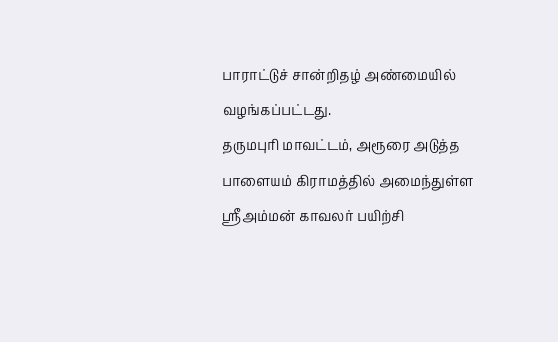பாராட்டுச் சான்றிதழ் அண்மையில் வழங்கப்பட்டது.
தருமபுரி மாவட்டம், அரூரை அடுத்த பாளையம் கிராமத்தில் அமைந்துள்ள ஸ்ரீஅம்மன் காவலர் பயிற்சி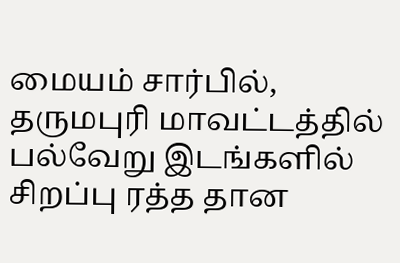மையம் சார்பில், தருமபுரி மாவட்டத்தில் பல்வேறு இடங்களில் சிறப்பு ரத்த தான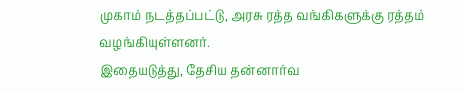முகாம் நடத்தப்பட்டு, அரசு ரத்த வங்கிகளுக்கு ரத்தம் வழங்கியுள்ளனர்.
இதையடுத்து, தேசிய தன்னார்வ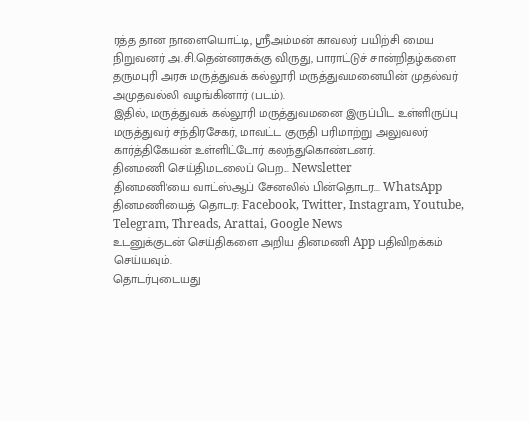ரத்த தான நாளையொட்டி, ஸ்ரீஅம்மன் காவலர் பயிற்சி மைய நிறுவனர் அ.சி.தென்னரசுக்கு விருது, பாராட்டுச் சான்றிதழ்களை தருமபுரி அரசு மருத்துவக் கல்லூரி மருத்துவமனையின் முதல்வர் அமுதவல்லி வழங்கினார் (படம்).
இதில், மருத்துவக் கல்லூரி மருத்துவமனை இருப்பிட உள்ளிருப்பு மருத்துவர் சந்திரசேகர், மாவட்ட குருதி பரிமாற்று அலுவலர் கார்த்திகேயன் உள்ளிட்டோர் கலந்துகொண்டனர்.
தினமணி செய்திமடலைப் பெற... Newsletter
தினமணி'யை வாட்ஸ்ஆப் சேனலில் பின்தொடர... WhatsApp
தினமணியைத் தொடர: Facebook, Twitter, Instagram, Youtube, Telegram, Threads, Arattai, Google News
உடனுக்குடன் செய்திகளை அறிய தினமணி App பதிவிறக்கம் செய்யவும்.
தொடர்புடையது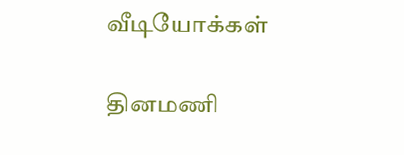வீடியோக்கள்

தினமணி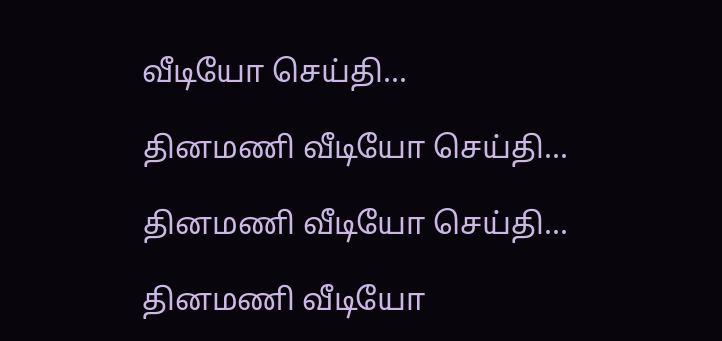வீடியோ செய்தி...

தினமணி வீடியோ செய்தி...

தினமணி வீடியோ செய்தி...

தினமணி வீடியோ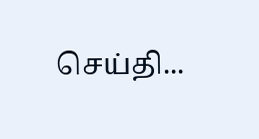செய்தி...